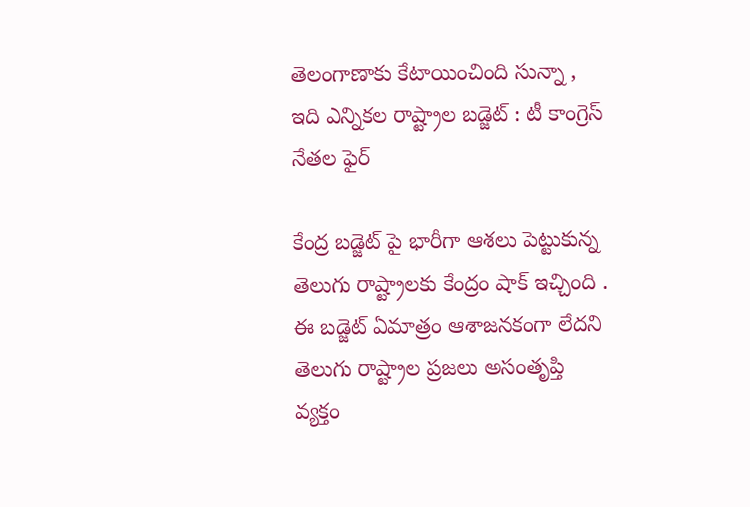తెలంగాణాకు కేటాయించింది సున్నా , ఇది ఎన్నికల రాష్ట్రాల బడ్జెట్ : టీ కాంగ్రెస్ నేతల ఫైర్

కేంద్ర బడ్జెట్ పై భారీగా ఆశలు పెట్టుకున్న తెలుగు రాష్ట్రాలకు కేంద్రం షాక్ ఇచ్చింది . ఈ బడ్జెట్ ఏమాత్రం ఆశాజనకంగా లేదని తెలుగు రాష్ట్రాల ప్రజలు అసంతృప్తి వ్యక్తం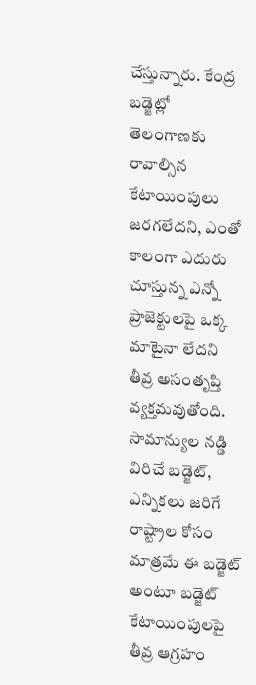చేస్తున్నారు. కేంద్ర బడ్జెట్లో తెలంగాణకు రావాల్సిన కేటాయింపులు జరగలేదని, ఎంతో కాలంగా ఎదురు చూస్తున్న ఎన్నో ప్రాజెక్టులపై ఒక్క మాటైనా లేదని తీవ్ర అసంతృప్తి వ్యక్తమవుతోంది. సామాన్యుల నడ్డి విరిచే బడ్జెట్, ఎన్నికలు జరిగే రాష్ట్రాల కోసం మాత్రమే ఈ బడ్జెట్ అంటూ బడ్జెట్ కేటాయింపులపై తీవ్ర ఆగ్రహం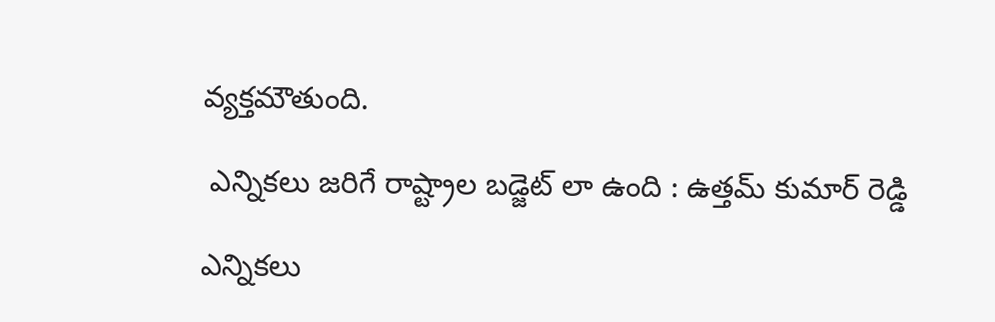వ్యక్తమౌతుంది.

 ఎన్నికలు జరిగే రాష్ట్రాల బడ్జెట్ లా ఉంది : ఉత్తమ్ కుమార్ రెడ్డి

ఎన్నికలు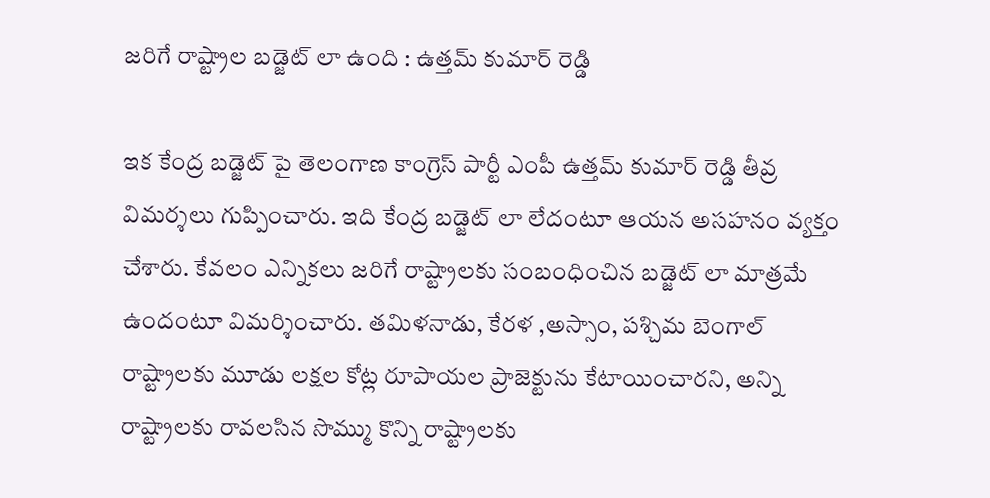జరిగే రాష్ట్రాల బడ్జెట్ లా ఉంది : ఉత్తమ్ కుమార్ రెడ్డి

ఇక కేంద్ర బడ్జెట్ పై తెలంగాణ కాంగ్రెస్ పార్టీ ఎంపీ ఉత్తమ్ కుమార్ రెడ్డి తీవ్ర విమర్శలు గుప్పించారు. ఇది కేంద్ర బడ్జెట్ లా లేదంటూ ఆయన అసహనం వ్యక్తం చేశారు. కేవలం ఎన్నికలు జరిగే రాష్ట్రాలకు సంబంధించిన బడ్జెట్ లా మాత్రమే ఉందంటూ విమర్శించారు. తమిళనాడు, కేరళ ,అస్సాం, పశ్చిమ బెంగాల్ రాష్ట్రాలకు మూడు లక్షల కోట్ల రూపాయల ప్రాజెక్టును కేటాయించారని, అన్ని రాష్ట్రాలకు రావలసిన సొమ్ము కొన్ని రాష్ట్రాలకు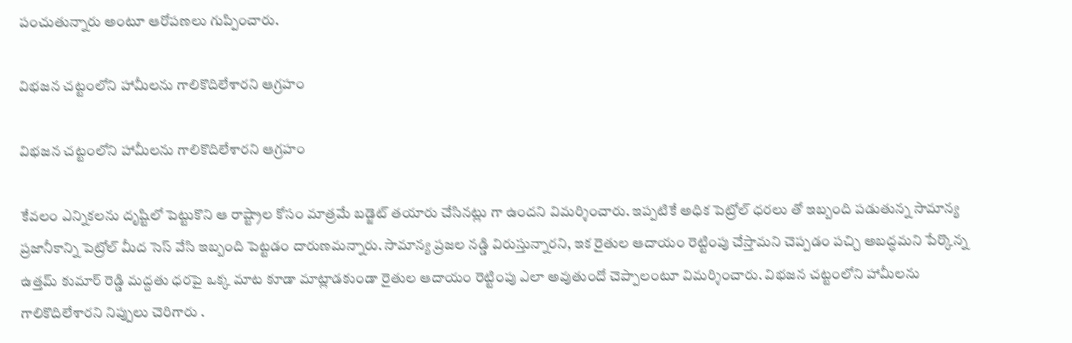పంచుతున్నారు అంటూ ఆరోపణలు గుప్పించారు.

విభజన చట్టంలోని హామీలను గాలికొదిలేశారని ఆగ్రహం

విభజన చట్టంలోని హామీలను గాలికొదిలేశారని ఆగ్రహం

కేవలం ఎన్నికలను దృష్టిలో పెట్టుకొని ఆ రాష్ట్రాల కోసం మాత్రమే బడ్జెట్ తయారు చేసినట్లు గా ఉందని విమర్శించారు. ఇప్పటికే అధిక పెట్రోల్ ధరలు తో ఇబ్బంది పడుతున్న సామాన్య ప్రజానీకాన్ని పెట్రోల్ మీద సెస్ వేసి ఇబ్బంది పెట్టడం దారుణమన్నారు. సామాన్య ప్రజల నడ్డి విరుస్తున్నారని, ఇక రైతుల ఆదాయం రెట్టింపు చేస్తామని చెప్పడం పచ్చి అబద్ధమని పేర్కొన్న ఉత్తమ్ కుమార్ రెడ్డి మద్దతు ధరపై ఒక్క మాట కూడా మాట్లాడకుండా రైతుల ఆదాయం రెట్టింపు ఎలా అవుతుందో చెప్పాలంటూ విమర్శించారు. విభజన చట్టంలోని హామీలను గాలికొదిలేశారని నిప్పులు చెరిగారు .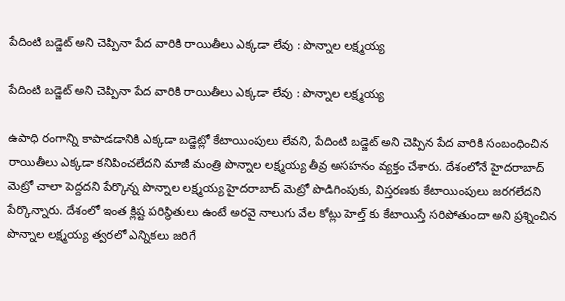పేదింటి బడ్జెట్ అని చెప్పినా పేద వారికి రాయితీలు ఎక్కడా లేవు : పొన్నాల లక్ష్మయ్య

పేదింటి బడ్జెట్ అని చెప్పినా పేద వారికి రాయితీలు ఎక్కడా లేవు : పొన్నాల లక్ష్మయ్య

ఉపాధి రంగాన్ని కాపాడడానికి ఎక్కడా బడ్జెట్లో కేటాయింపులు లేవని, పేదింటి బడ్జెట్ అని చెప్పిన పేద వారికి సంబంధించిన రాయితీలు ఎక్కడా కనిపించలేదని మాజీ మంత్రి పొన్నాల లక్ష్మయ్య తీవ్ర అసహనం వ్యక్తం చేశారు. దేశంలోనే హైదరాబాద్ మెట్రో చాలా పెద్దదని పేర్కొన్న పొన్నాల లక్ష్మయ్య హైదరాబాద్ మెట్రో పొడిగింపుకు, విస్తరణకు కేటాయింపులు జరగలేదని పేర్కొన్నారు. దేశంలో ఇంత క్లిష్ట పరిస్థితులు ఉంటే అరవై నాలుగు వేల కోట్లు హెల్త్ కు కేటాయిస్తే సరిపోతుందా అని ప్రశ్నించిన పొన్నాల లక్ష్మయ్య త్వరలో ఎన్నికలు జరిగే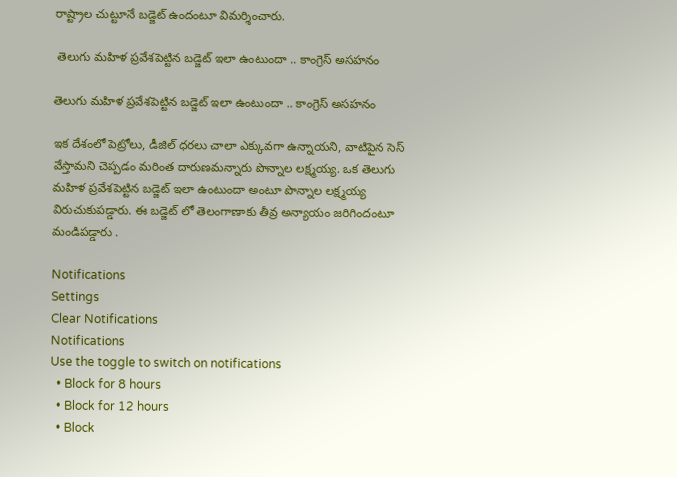రాష్ట్రాల చుట్టూనే బడ్జెట్ ఉందంటూ విమర్శించారు.

 తెలుగు మహిళ ప్రవేశపెట్టిన బడ్జెట్ ఇలా ఉంటుందా .. కాంగ్రెస్ అసహనం

తెలుగు మహిళ ప్రవేశపెట్టిన బడ్జెట్ ఇలా ఉంటుందా .. కాంగ్రెస్ అసహనం

ఇక దేశంలో పెట్రోలు, డీజిల్ ధరలు చాలా ఎక్కువగా ఉన్నాయని, వాటిపైన సెస్ వేస్తామని చెప్పడం మరింత దారుణమన్నారు పొన్నాల లక్ష్మయ్య. ఒక తెలుగు మహిళ ప్రవేశపెట్టిన బడ్జెట్ ఇలా ఉంటుందా అంటూ పొన్నాల లక్ష్మయ్య విరుచుకుపడ్డారు. ఈ బడ్జెట్ లో తెలంగాణాకు తీవ్ర అన్యాయం జరిగిందంటూ మండిపడ్డారు .

Notifications
Settings
Clear Notifications
Notifications
Use the toggle to switch on notifications
  • Block for 8 hours
  • Block for 12 hours
  • Block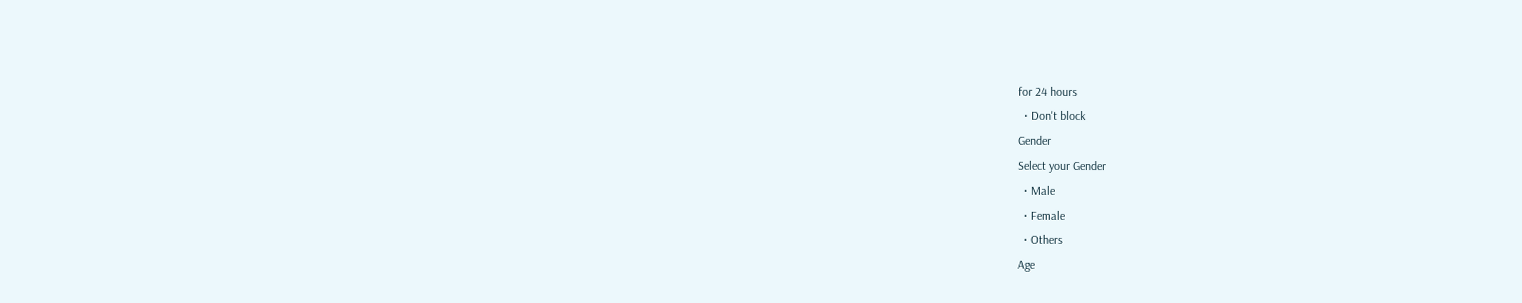for 24 hours
  • Don't block
Gender
Select your Gender
  • Male
  • Female
  • Others
Age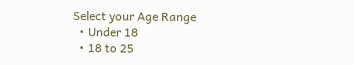Select your Age Range
  • Under 18
  • 18 to 25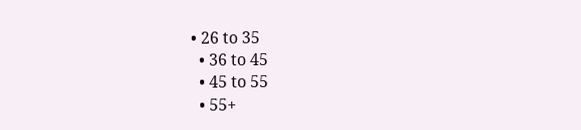• 26 to 35
  • 36 to 45
  • 45 to 55
  • 55+